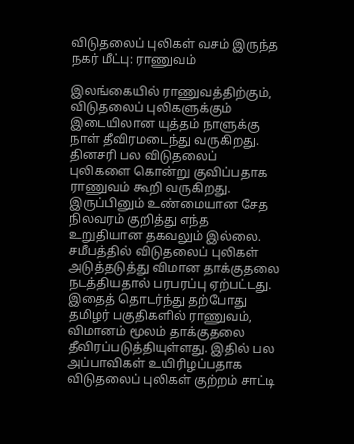விடுதலைப் புலிகள் வசம் இருந்த நகர் மீட்பு: ராணுவம்

இலங்கையில் ராணுவத்திற்கும், விடுதலைப் புலிகளுக்கும் இடையிலான யுத்தம் நாளுக்கு நாள் தீவிரமடைந்து வருகிறது. தினசரி பல விடுதலைப் புலிகளை கொன்று குவிப்பதாக ராணுவம் கூறி வருகிறது. இருப்பினும் உண்மையான சேத நிலவரம் குறித்து எந்த உறுதியான தகவலும் இல்லை.
சமீபத்தில் விடுதலைப் புலிகள் அடுத்தடுத்து விமான தாக்குதலை நடத்தியதால் பரபரப்பு ஏற்பட்டது.
இதைத் தொடர்ந்து தற்போது தமிழர் பகுதிகளில் ராணுவம், விமானம் மூலம் தாக்குதலை தீவிரப்படுத்தியுள்ளது. இதில் பல அப்பாவிகள் உயிரிழப்பதாக விடுதலைப் புலிகள் குற்றம் சாட்டி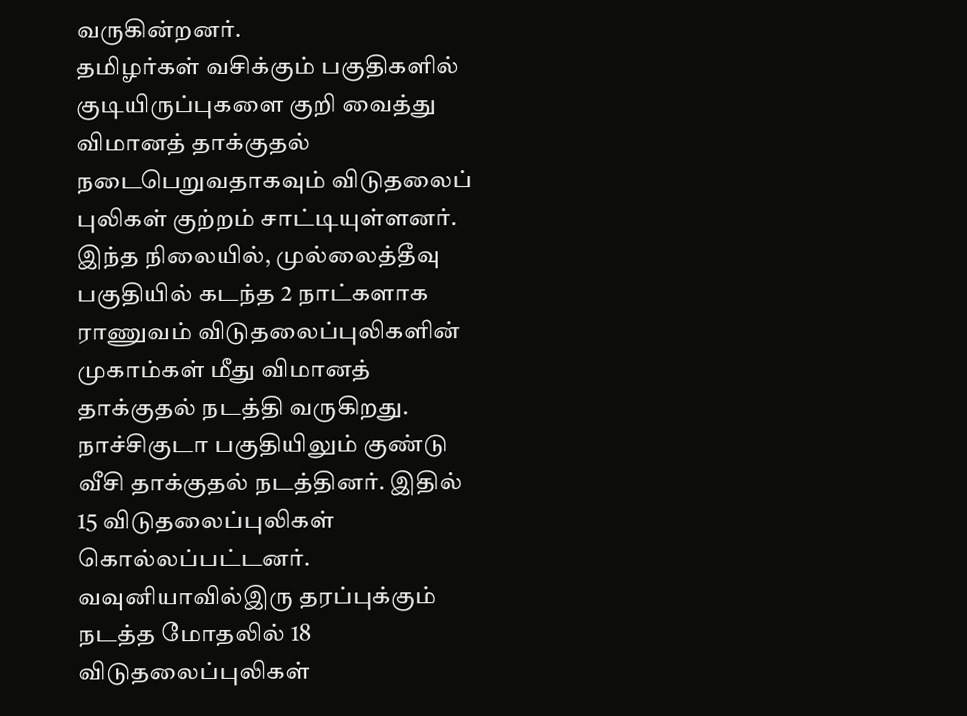வருகின்றனர்.
தமிழர்கள் வசிக்கும் பகுதிகளில் குடியிருப்புகளை குறி வைத்து விமானத் தாக்குதல் நடைபெறுவதாகவும் விடுதலைப் புலிகள் குற்றம் சாட்டியுள்ளனர்.
இந்த நிலையில், முல்லைத்தீவு பகுதியில் கடந்த 2 நாட்களாக ராணுவம் விடுதலைப்புலிகளின் முகாம்கள் மீது விமானத் தாக்குதல் நடத்தி வருகிறது.
நாச்சிகுடா பகுதியிலும் குண்டு வீசி தாக்குதல் நடத்தினர். இதில் 15 விடுதலைப்புலிகள் கொல்லப்பட்டனர். வவுனியாவில்இரு தரப்புக்கும் நடத்த மோதலில் 18 விடுதலைப்புலிகள்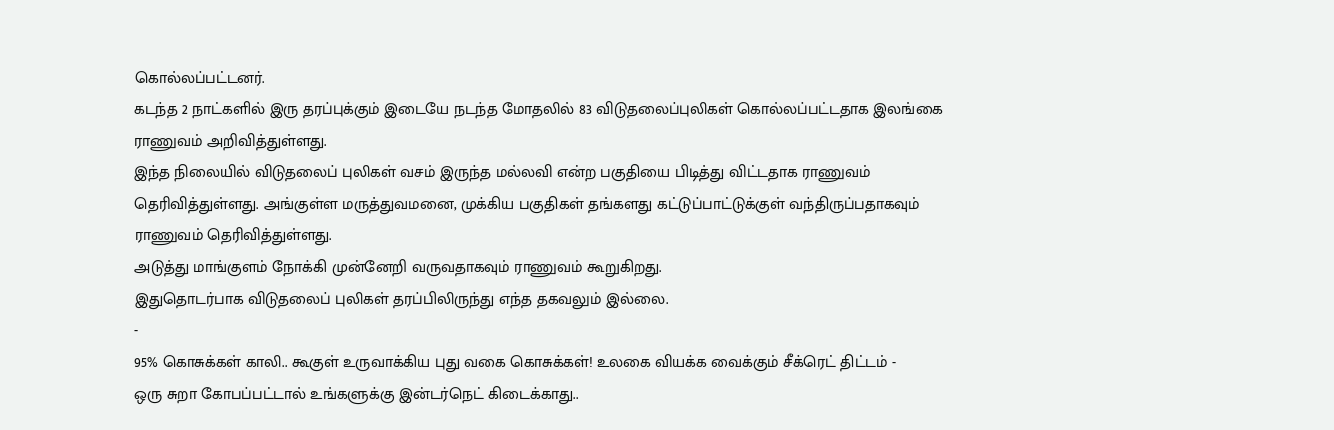கொல்லப்பட்டனர்.
கடந்த 2 நாட்களில் இரு தரப்புக்கும் இடையே நடந்த மோதலில் 83 விடுதலைப்புலிகள் கொல்லப்பட்டதாக இலங்கை ராணுவம் அறிவித்துள்ளது.
இந்த நிலையில் விடுதலைப் புலிகள் வசம் இருந்த மல்லவி என்ற பகுதியை பிடித்து விட்டதாக ராணுவம் தெரிவித்துள்ளது. அங்குள்ள மருத்துவமனை, முக்கிய பகுதிகள் தங்களது கட்டுப்பாட்டுக்குள் வந்திருப்பதாகவும் ராணுவம் தெரிவித்துள்ளது.
அடுத்து மாங்குளம் நோக்கி முன்னேறி வருவதாகவும் ராணுவம் கூறுகிறது.
இதுதொடர்பாக விடுதலைப் புலிகள் தரப்பிலிருந்து எந்த தகவலும் இல்லை.
-
95% கொசுக்கள் காலி.. கூகுள் உருவாக்கிய புது வகை கொசுக்கள்! உலகை வியக்க வைக்கும் சீக்ரெட் திட்டம் -
ஒரு சுறா கோபப்பட்டால் உங்களுக்கு இன்டர்நெட் கிடைக்காது..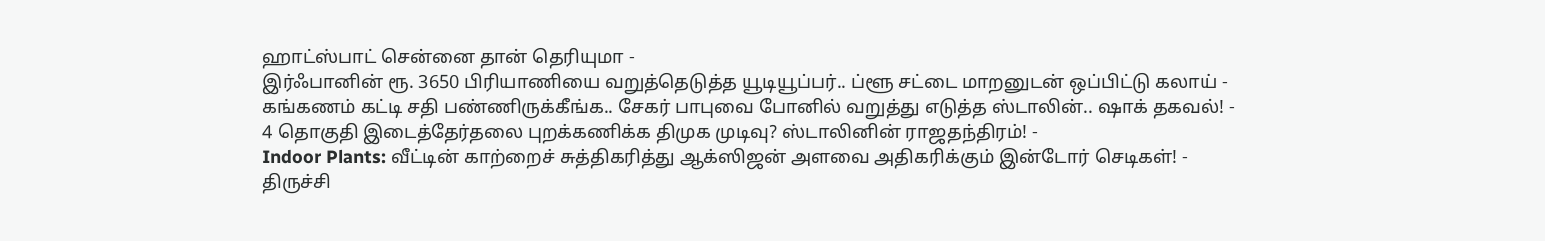ஹாட்ஸ்பாட் சென்னை தான் தெரியுமா -
இர்ஃபானின் ரூ. 3650 பிரியாணியை வறுத்தெடுத்த யூடியூப்பர்.. ப்ளூ சட்டை மாறனுடன் ஒப்பிட்டு கலாய் -
கங்கணம் கட்டி சதி பண்ணிருக்கீங்க.. சேகர் பாபுவை போனில் வறுத்து எடுத்த ஸ்டாலின்.. ஷாக் தகவல்! -
4 தொகுதி இடைத்தேர்தலை புறக்கணிக்க திமுக முடிவு? ஸ்டாலினின் ராஜதந்திரம்! -
Indoor Plants: வீட்டின் காற்றைச் சுத்திகரித்து ஆக்ஸிஜன் அளவை அதிகரிக்கும் இன்டோர் செடிகள்! -
திருச்சி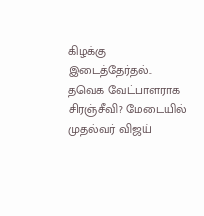கிழக்கு இடைத்தேர்தல்.. தவெக வேட்பாளராக சிரஞ்சீவி? மேடையில் முதல்வர் விஜய்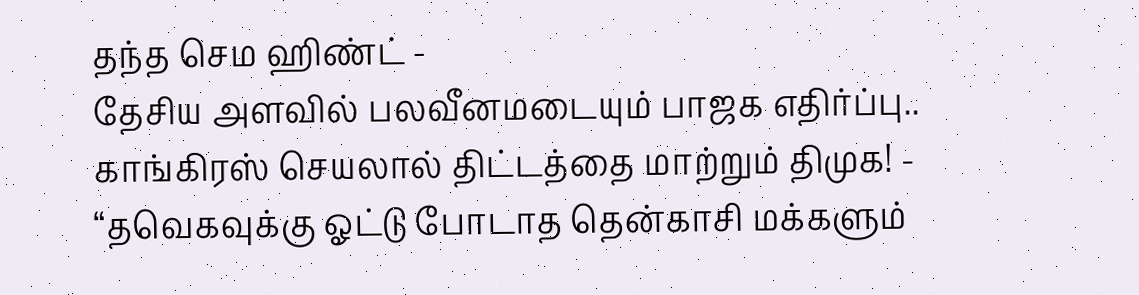தந்த செம ஹிண்ட் -
தேசிய அளவில் பலவீனமடையும் பாஜக எதிர்ப்பு.. காங்கிரஸ் செயலால் திட்டத்தை மாற்றும் திமுக! -
“தவெகவுக்கு ஓட்டு போடாத தென்காசி மக்களும்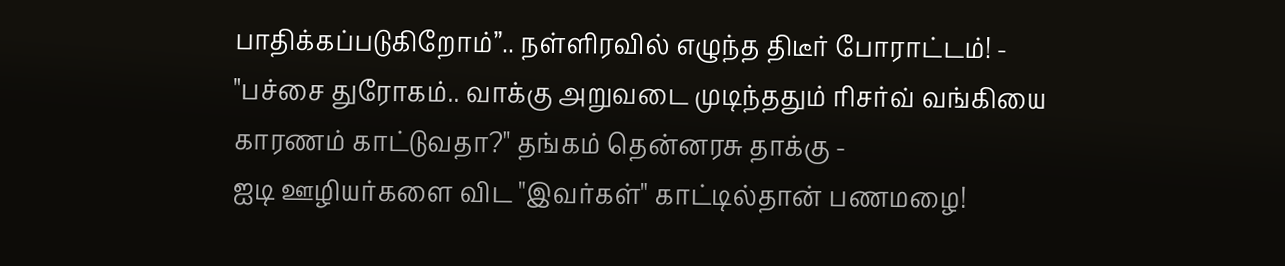பாதிக்கப்படுகிறோம்”.. நள்ளிரவில் எழுந்த திடீர் போராட்டம்! -
"பச்சை துரோகம்.. வாக்கு அறுவடை முடிந்ததும் ரிசர்வ் வங்கியை காரணம் காட்டுவதா?" தங்கம் தென்னரசு தாக்கு -
ஐடி ஊழியர்களை விட "இவர்கள்" காட்டில்தான் பணமழை!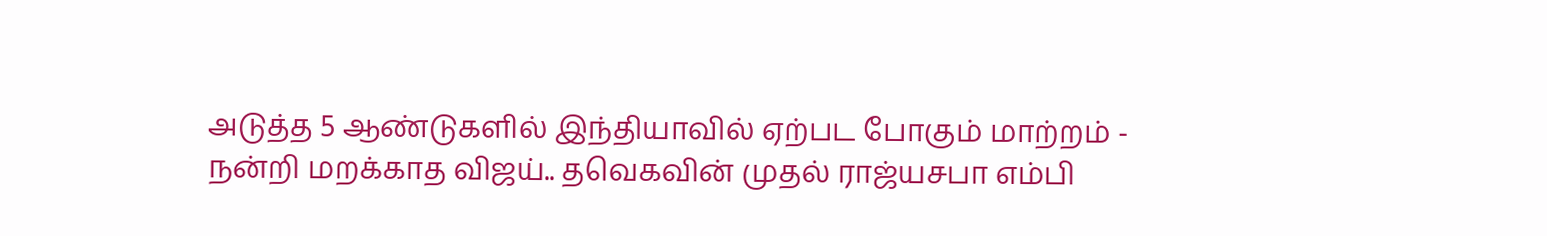அடுத்த 5 ஆண்டுகளில் இந்தியாவில் ஏற்பட போகும் மாற்றம் -
நன்றி மறக்காத விஜய்.. தவெகவின் முதல் ராஜ்யசபா எம்பி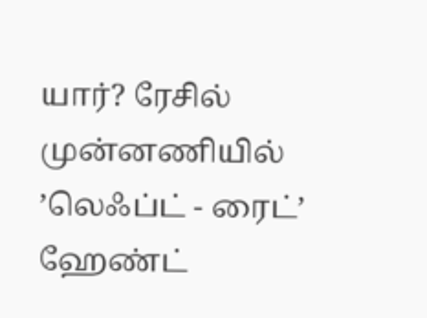யார்? ரேசில் முன்னணியில் ’லெஃப்ட் - ரைட்’ ஹேண்ட்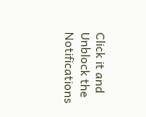Click it and Unblock the Notifications